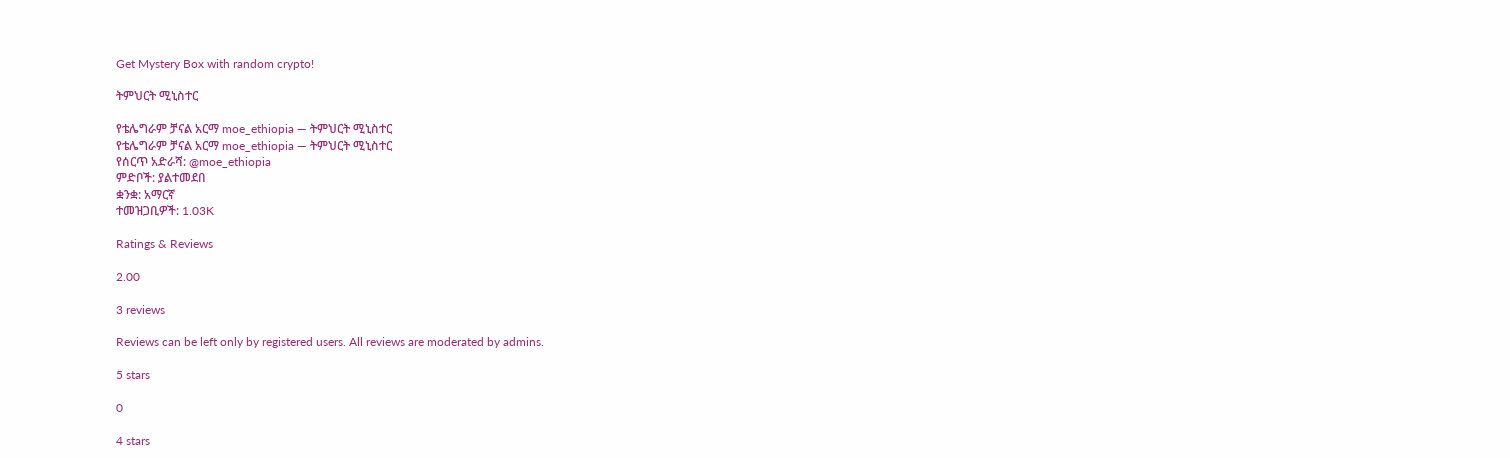Get Mystery Box with random crypto!

ትምህርት ሚኒስተር

የቴሌግራም ቻናል አርማ moe_ethiopia — ትምህርት ሚኒስተር
የቴሌግራም ቻናል አርማ moe_ethiopia — ትምህርት ሚኒስተር
የሰርጥ አድራሻ: @moe_ethiopia
ምድቦች: ያልተመደበ
ቋንቋ: አማርኛ
ተመዝጋቢዎች: 1.03K

Ratings & Reviews

2.00

3 reviews

Reviews can be left only by registered users. All reviews are moderated by admins.

5 stars

0

4 stars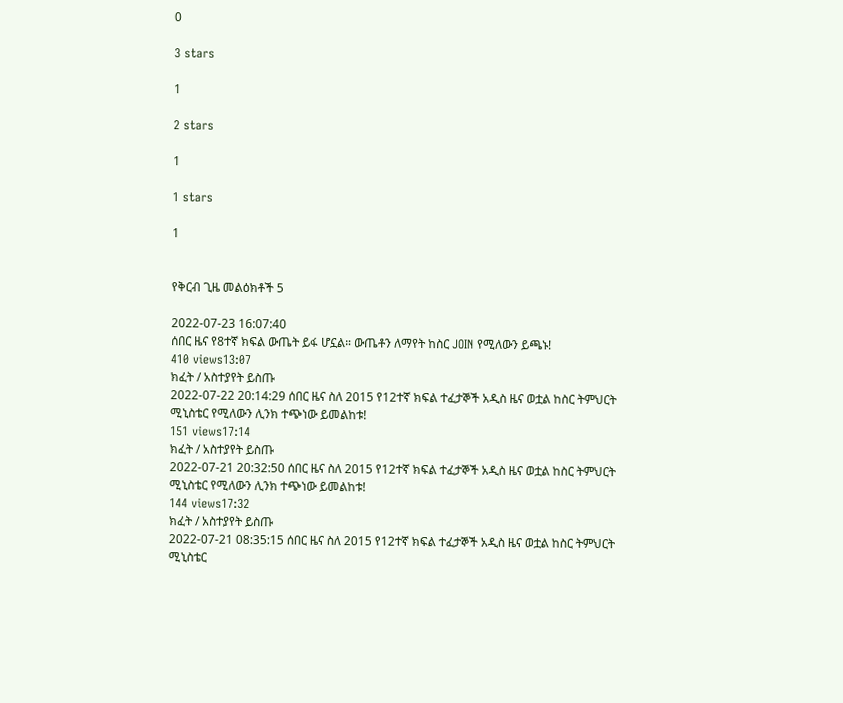0

3 stars

1

2 stars

1

1 stars

1


የቅርብ ጊዜ መልዕክቶች 5

2022-07-23 16:07:40
ሰበር ዜና የ8ተኛ ክፍል ውጤት ይፋ ሆኗል። ውጤቶን ለማየት ከስር JOIN የሚለውን ይጫኑ!
410 views13:07
ክፈት / አስተያየት ይስጡ
2022-07-22 20:14:29 ሰበር ዜና ስለ 2015 የ12ተኛ ክፍል ተፈታኞች አዲስ ዜና ወቷል ከስር ትምህርት ሚኒስቴር የሚለውን ሊንክ ተጭነው ይመልከቱ!
151 views17:14
ክፈት / አስተያየት ይስጡ
2022-07-21 20:32:50 ሰበር ዜና ስለ 2015 የ12ተኛ ክፍል ተፈታኞች አዲስ ዜና ወቷል ከስር ትምህርት ሚኒስቴር የሚለውን ሊንክ ተጭነው ይመልከቱ!
144 views17:32
ክፈት / አስተያየት ይስጡ
2022-07-21 08:35:15 ሰበር ዜና ስለ 2015 የ12ተኛ ክፍል ተፈታኞች አዲስ ዜና ወቷል ከስር ትምህርት ሚኒስቴር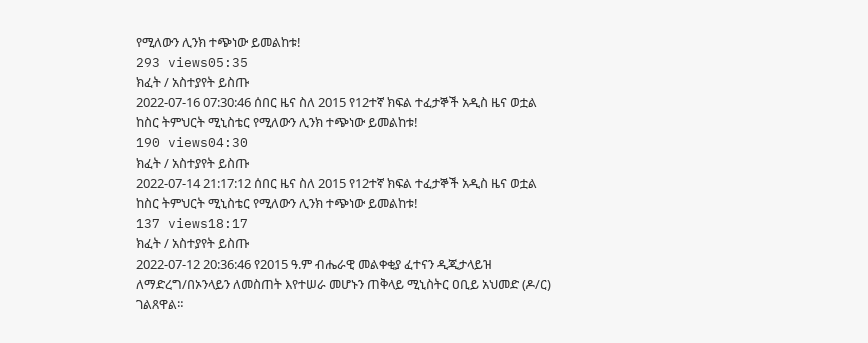የሚለውን ሊንክ ተጭነው ይመልከቱ!
293 views05:35
ክፈት / አስተያየት ይስጡ
2022-07-16 07:30:46 ሰበር ዜና ስለ 2015 የ12ተኛ ክፍል ተፈታኞች አዲስ ዜና ወቷል ከስር ትምህርት ሚኒስቴር የሚለውን ሊንክ ተጭነው ይመልከቱ!
190 views04:30
ክፈት / አስተያየት ይስጡ
2022-07-14 21:17:12 ሰበር ዜና ስለ 2015 የ12ተኛ ክፍል ተፈታኞች አዲስ ዜና ወቷል ከስር ትምህርት ሚኒስቴር የሚለውን ሊንክ ተጭነው ይመልከቱ!
137 views18:17
ክፈት / አስተያየት ይስጡ
2022-07-12 20:36:46 የ2015 ዓ.ም ብሔራዊ መልቀቂያ ፈተናን ዲጂታላይዝ ለማድረግ/በኦንላይን ለመስጠት እየተሠራ መሆኑን ጠቅላይ ሚኒስትር ዐቢይ አህመድ (ዶ/ር) ገልጸዋል።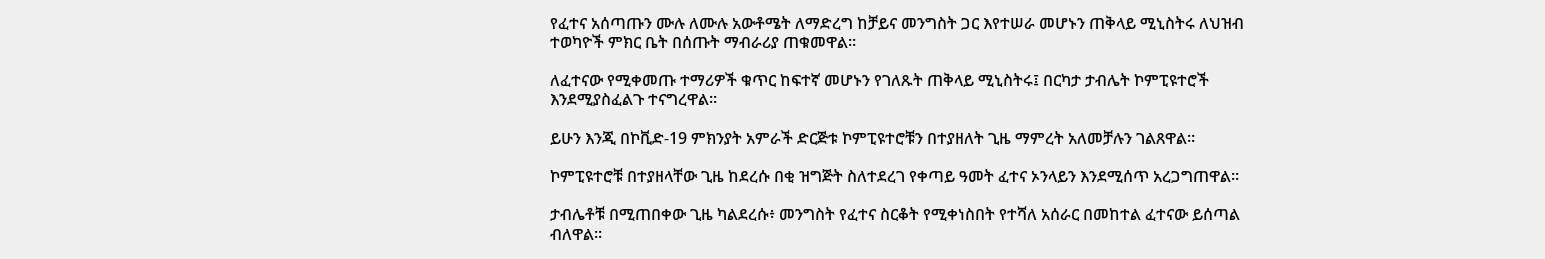የፈተና አሰጣጡን ሙሉ ለሙሉ አውቶሜት ለማድረግ ከቻይና መንግስት ጋር እየተሠራ መሆኑን ጠቅላይ ሚኒስትሩ ለህዝብ ተወካዮች ምክር ቤት በሰጡት ማብራሪያ ጠቁመዋል።

ለፈተናው የሚቀመጡ ተማሪዎች ቁጥር ከፍተኛ መሆኑን የገለጹት ጠቅላይ ሚኒስትሩ፤ በርካታ ታብሌት ኮምፒዩተሮች እንደሚያስፈልጉ ተናግረዋል።

ይሁን እንጂ በኮቪድ-19 ምክንያት አምራች ድርጅቱ ኮምፒዩተሮቹን በተያዘለት ጊዜ ማምረት አለመቻሉን ገልጸዋል።

ኮምፒዩተሮቹ በተያዘላቸው ጊዜ ከደረሱ በቂ ዝግጅት ስለተደረገ የቀጣይ ዓመት ፈተና ኦንላይን እንደሚሰጥ አረጋግጠዋል።

ታብሌቶቹ በሚጠበቀው ጊዜ ካልደረሱ፥ መንግስት የፈተና ስርቆት የሚቀነስበት የተሻለ አሰራር በመከተል ፈተናው ይሰጣል ብለዋል።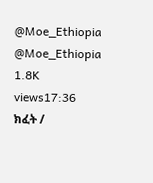@Moe_Ethiopia
@Moe_Ethiopia
1.8K views17:36
ክፈት /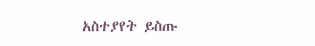አስተያየት ይስጡ